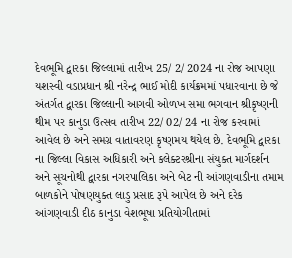દેવભૂમિ દ્વારકા જિલ્લામાં તારીખ 25/ 2/ 2024 ના રોજ આપણા યશસ્વી વડાપ્રધાન શ્રી નરેન્દ્ર ભાઈ મોદી કાર્યક્રમમાં પધારવાના છે જે અંતર્ગત દ્વારકા જિલ્લાની આગવી ઓળખ સમા ભગવાન શ્રીકૃષ્ણની થીમ પર કાનુડા ઉત્સવ તારીખ 22/ 02/ 24 ના રોજ કરવામાં આવેલ છે અને સમગ્ર વાતાવરણ કૃષ્ણમય થયેલ છે. દેવભૂમિ દ્વારકા ના જિલ્લા વિકાસ અધિકારી અને કલેક્ટરશ્રીના સંયુક્ત માર્ગદર્શન અને સૂચનોથી દ્વારકા નગરપાલિકા અને બેટ ની આંગણવાડીના તમામ બાળકોને પોષણયુક્ત લાડુ પ્રસાદ રૂપે આપેલ છે અને દરેક આંગણવાડી દીઠ કાનુડા વેશભૂષા પ્રતિયોગીતામાં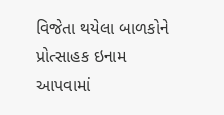વિજેતા થયેલા બાળકોને પ્રોત્સાહક ઇનામ આપવામાં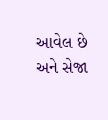આવેલ છે અને સેજા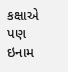કક્ષાએ પણ ઇનામ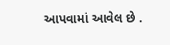આપવામાં આવેલ છે .